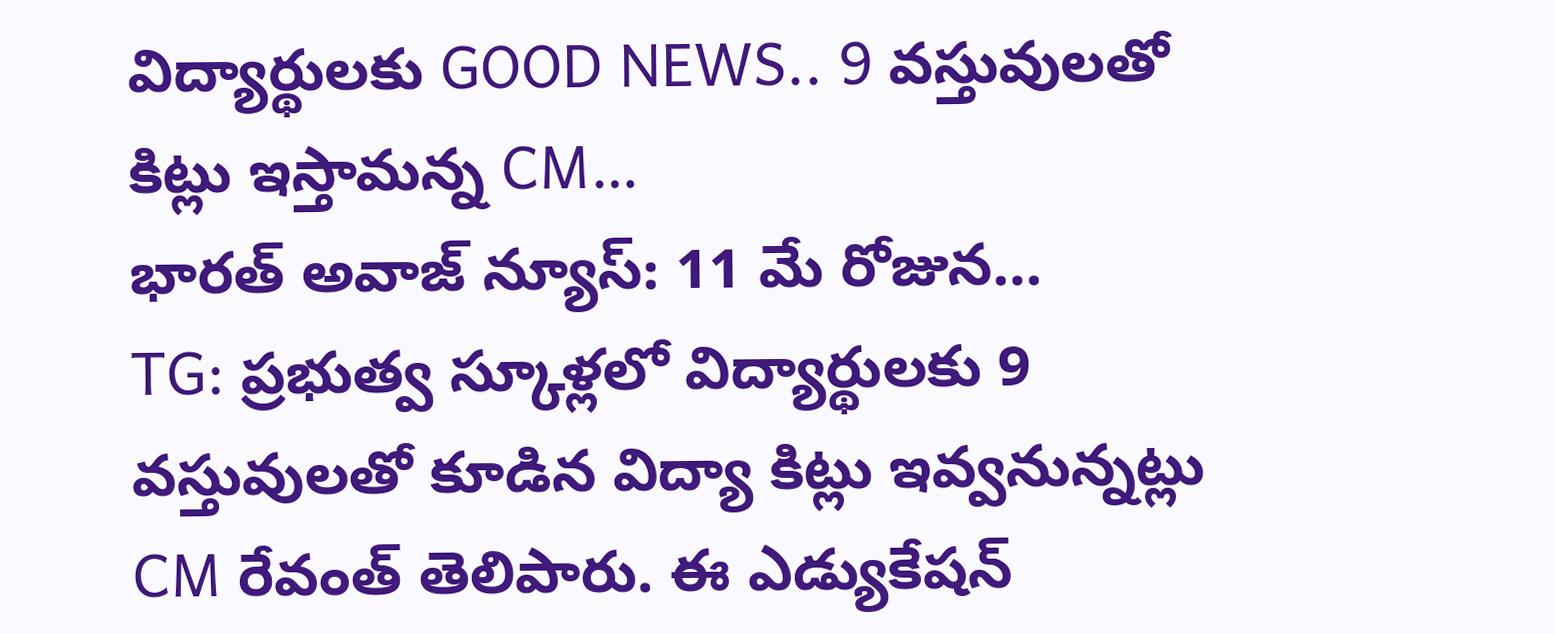విద్యార్థులకు GOOD NEWS.. 9 వస్తువులతో కిట్లు ఇస్తామన్న CM…
భారత్ అవాజ్ న్యూస్: 11 మే రోజున…
TG: ప్రభుత్వ స్కూళ్లలో విద్యార్థులకు 9 వస్తువులతో కూడిన విద్యా కిట్లు ఇవ్వనున్నట్లు CM రేవంత్ తెలిపారు. ఈ ఎడ్యుకేషన్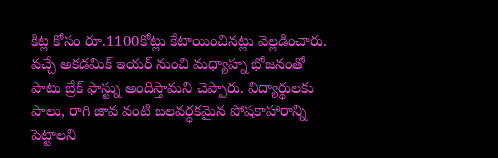కిట్ల కోసం రూ.1100కోట్లు కేటాయించినట్లు వెల్లడించారు. వచ్చే అకడమిక్ ఇయర్ నుంచి మధ్యాహ్న భోజనంతో పాటు బ్రేక్ ఫాస్ట్ను అందిస్తామని చెప్పారు. విద్యార్థులకు పాలు, రాగి జావ వంటి బలవర్ధకమైన పోషకాహారాన్ని పెట్టాలని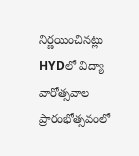నిర్ణయించినట్లు HYDలో విద్యా వారోత్సవాల ప్రారంభోత్సవంలో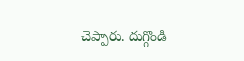చెప్పారు. దుగ్గొండి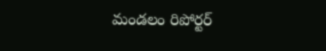మండలం రిపోర్టర్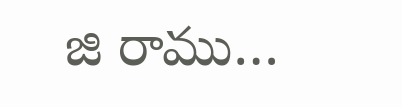జి రాము…